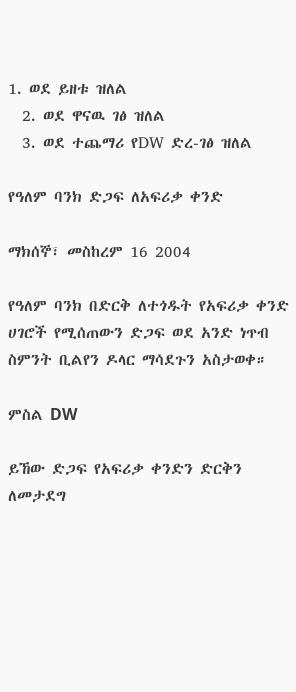1. ወደ ይዘቱ ዝለል
  2. ወደ ዋናዉ ገፅ ዝለል
  3. ወደ ተጨማሪ የDW ድረ-ገፅ ዝለል

የዓለም ባንክ ድጋፍ ለአፍሪቃ ቀንድ

ማክሰኞ፣ መስከረም 16 2004

የዓለም ባንክ በድርቅ ለተጎዱት የአፍሪቃ ቀንድ ሀገሮች የሚሰጠውን ድጋፍ ወደ አንድ ነጥብ ስምንት ቢልየን ዶላር ማሳደጉን አስታወቀ።

ምስል DW

ይኸው ድጋፍ የአፍሪቃ ቀንድን ድርቅን ለመታደግ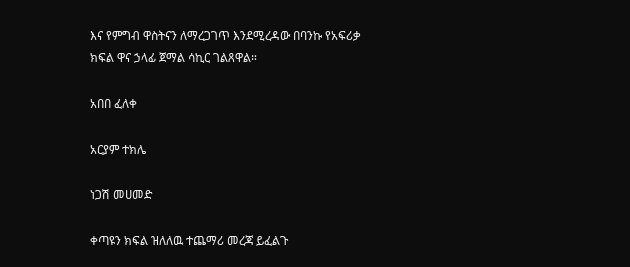እና የምግብ ዋስትናን ለማረጋገጥ እንደሚረዳው በባንኩ የአፍሪቃ ክፍል ዋና ኃላፊ ጀማል ሳኪር ገልጸዋል።

አበበ ፈለቀ

አርያም ተክሌ

ነጋሽ መሀመድ

ቀጣዩን ክፍል ዝለለዉ ተጨማሪ መረጃ ይፈልጉ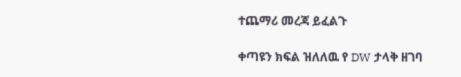ተጨማሪ መረጃ ይፈልጉ

ቀጣዩን ክፍል ዝለለዉ የ DW ታላቅ ዘገባ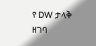የ DW ታላቅ ዘገባ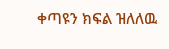ቀጣዩን ክፍል ዝለለዉ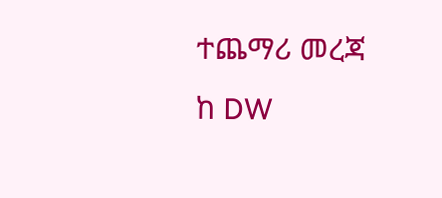ተጨማሪ መረጃ ከ DW